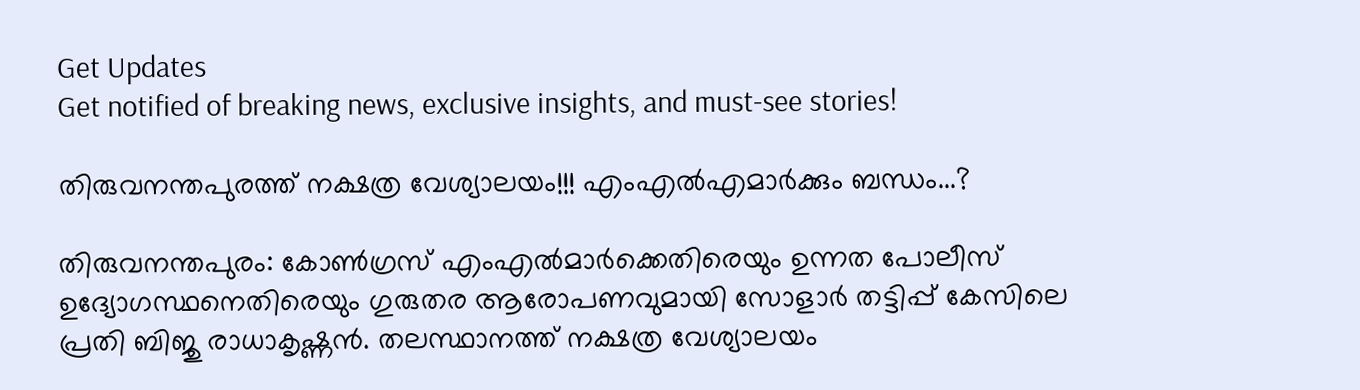Get Updates
Get notified of breaking news, exclusive insights, and must-see stories!

തിരുവനന്തപുരത്ത് നക്ഷത്ര വേശ്യാലയം!!! എംഎല്‍എമാര്‍ക്കും ബന്ധം...?

തിരുവനന്തപുരം: കോണ്‍ഗ്രസ് എംഎല്‍മാര്‍ക്കെതിരെയും ഉന്നത പോലീസ് ഉദ്യോഗസ്ഥനെതിരെയും ഗുരുതര ആരോപണവുമായി സോളാര്‍ തട്ടിപ്പ് കേസിലെ പ്രതി ബിജു രാധാകൃഷ്ണന്‍. തലസ്ഥാനത്ത് നക്ഷത്ര വേശ്യാലയം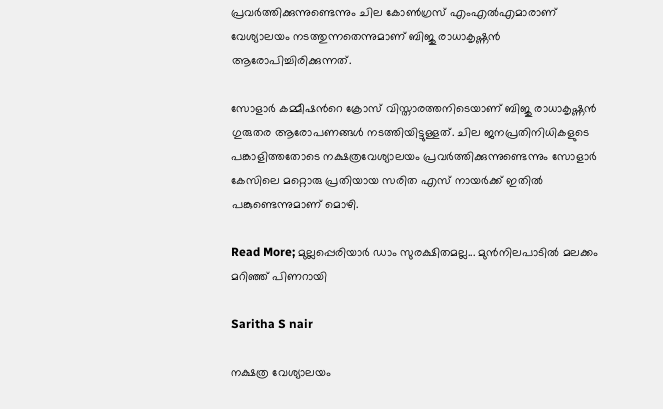പ്രവര്‍ത്തിക്കുന്നുണ്ടെന്നും ചില കോണ്‍ഗ്രസ് എംഎല്‍എമാരാണ് വേശ്യാലയം നടത്തുന്നതെന്നുമാണ് ബിജു രാധാകൃഷ്ണന്‍ ആരോപിച്ചിരിക്കുന്നത്.

സോളാര്‍ കമ്മീഷന്‍റെ ക്രോസ് വിസ്താരത്തനിടെയാണ് ബിജു രാധാകൃഷ്ണന്‍ ഗുരുതര ആരോപണങ്ങള്‍ നടത്തിയിട്ടുള്ളത്. ചില ജനപ്രതിനിധികളുടെ പങ്കാളിത്തതോടെ നക്ഷത്രവേശ്യാലയം പ്രവര്‍ത്തിക്കുന്നുണ്ടെന്നും സോളാര്‍ കേസിലെ മറ്റൊരു പ്രതിയായ സരിത എസ് നായര്‍ക്ക് ഇതില്‍ പങ്കുണ്ടെന്നുമാണ് മൊഴി.

Read More; മുല്ലപ്പെരിയാര്‍ ഡാം സുരക്ഷിതമല്ല... മുന്‍നിലപാടില്‍ മലക്കം മറിഞ്ഞ് പിണറായി

Saritha S nair

നക്ഷത്ര വേശ്യാലയം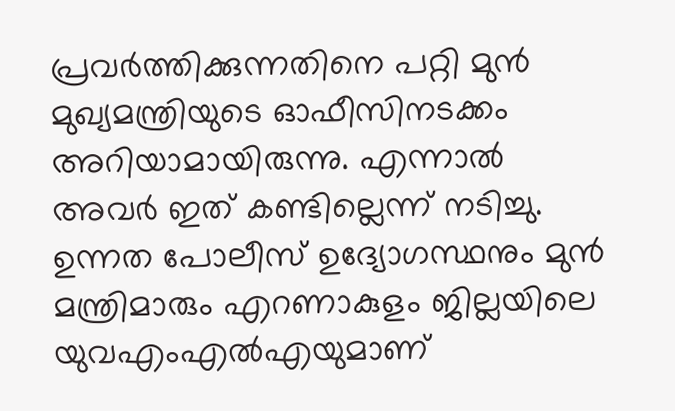പ്രവര്‍ത്തിക്കുന്നതിനെ പറ്റി മുന്‍ മുഖ്യമന്ത്രിയുടെ ഓഫീസിനടക്കം അറിയാമായിരുന്നു. എന്നാല്‍ അവര്‍ ഇത് കണ്ടില്ലെന്ന് നടിച്ചു. ഉന്നത പോലീസ് ഉദ്യോഗസ്ഥനും മുന്‍ മന്ത്രിമാരും എറണാകുളം ജില്ലയിലെ യുവഎംഎല്‍എയുമാണ്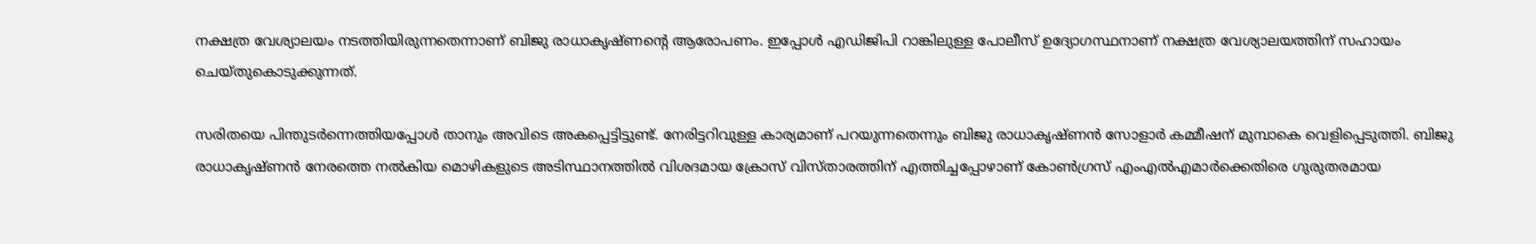നക്ഷത്ര വേശ്യാലയം നടത്തിയിരുന്നതെന്നാണ് ബിജു രാധാകൃഷ്ണന്റെ ആരോപണം. ഇപ്പോള്‍ എഡിജിപി റാങ്കിലുള്ള പോലീസ് ഉദ്യോഗസ്ഥനാണ് നക്ഷത്ര വേശ്യാലയത്തിന് സഹായം ചെയ്തുകൊടുക്കുന്നത്.

സരിതയെ പിന്തുടര്‍ന്നെത്തിയപ്പോള്‍ താനും അവിടെ അകപ്പെട്ടിട്ടുണ്ട്. നേരിട്ടറിവുള്ള കാര്യമാണ് പറയുന്നതെന്നും ബിജു രാധാകൃഷ്ണന്‍ സോളാര്‍ കമ്മീഷന് മുമ്പാകെ വെളിപ്പെടുത്തി. ബിജു രാധാകൃഷ്ണന്‍ നേരത്തെ നല്‍കിയ മൊഴികളുടെ അടിസ്ഥാനത്തില്‍ വിശദമായ ക്രോസ് വിസ്താരത്തിന് എത്തിച്ചപ്പോഴാണ് കോണ്‍ഗ്രസ് എംഎല്‍എമാര്‍ക്കെതിരെ ഗുരുതരമായ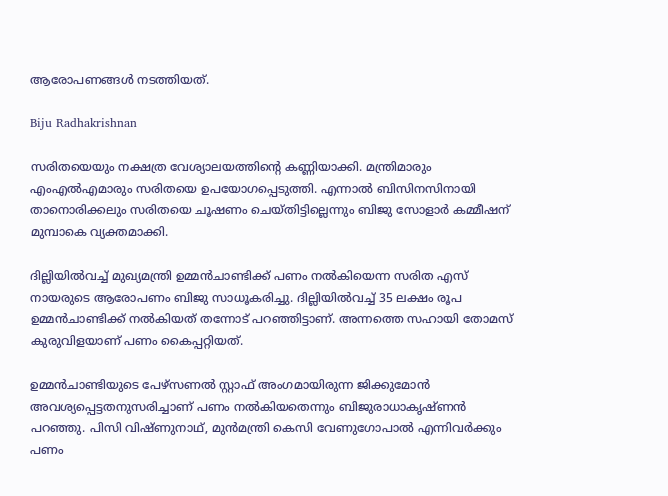ആരോപണങ്ങള്‍ നടത്തിയത്.

Biju Radhakrishnan

സരിതയെയും നക്ഷത്ര വേശ്യാലയത്തിന്റെ കണ്ണിയാക്കി. മന്ത്രിമാരും എംഎല്‍എമാരും സരിതയെ ഉപയോഗപ്പെടുത്തി. എന്നാല്‍ ബിസിനസിനായി താനൊരിക്കലും സരിതയെ ചൂഷണം ചെയ്തിട്ടില്ലെന്നും ബിജു സോളാര്‍ കമ്മീഷന് മുമ്പാകെ വ്യക്തമാക്കി.

ദില്ലിയില്‍വച്ച് മുഖ്യമന്ത്രി ഉമ്മന്‍ചാണ്ടിക്ക് പണം നല്‍കിയെന്ന സരിത എസ് നായരുടെ ആരോപണം ബിജു സാധൂകരിച്ചു. ദില്ലിയില്‍വച്ച് 35 ലക്ഷം രൂപ ഉമ്മന്‍ചാണ്ടിക്ക് നല്‍കിയത് തന്നോട് പറഞ്ഞിട്ടാണ്. അന്നത്തെ സഹായി തോമസ് കുരുവിളയാണ് പണം കൈപ്പറ്റിയത്.

ഉമ്മന്‍ചാണ്ടിയുടെ പേഴ്‌സണല്‍ സ്റ്റാഫ് അംഗമായിരുന്ന ജിക്കുമോന്‍ അവശ്യപ്പെട്ടതനുസരിച്ചാണ് പണം നല്‍കിയതെന്നും ബിജുരാധാകൃഷ്ണന്‍ പറഞ്ഞു. പിസി വിഷ്ണുനാഥ്, മുന്‍മന്ത്രി കെസി വേണുഗോപാല്‍ എന്നിവര്‍ക്കും പണം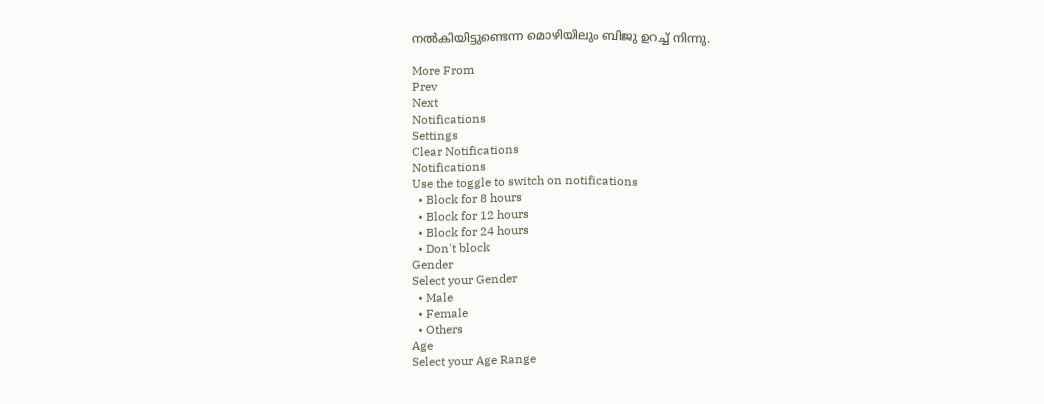നല്‍കിയിട്ടുണ്ടെന്ന മൊഴിയിലും ബിജു ഉറച്ച് നിന്നു.

More From
Prev
Next
Notifications
Settings
Clear Notifications
Notifications
Use the toggle to switch on notifications
  • Block for 8 hours
  • Block for 12 hours
  • Block for 24 hours
  • Don't block
Gender
Select your Gender
  • Male
  • Female
  • Others
Age
Select your Age Range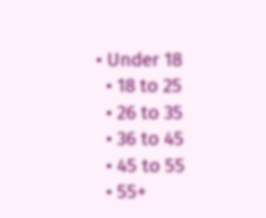• Under 18
  • 18 to 25
  • 26 to 35
  • 36 to 45
  • 45 to 55
  • 55+